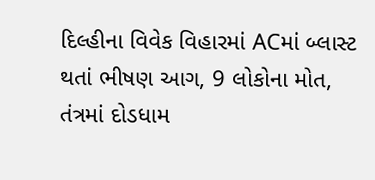દિલ્હીના વિવેક વિહારમાં ACમાં બ્લાસ્ટ થતાં ભીષણ આગ, 9 લોકોના મોત, તંત્રમાં દોડધામ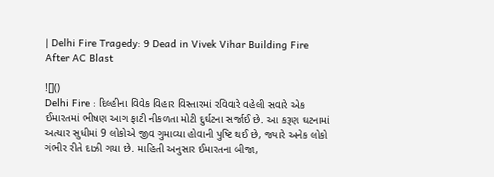| Delhi Fire Tragedy: 9 Dead in Vivek Vihar Building Fire After AC Blast

![]()
Delhi Fire : દિલ્હીના વિવેક વિહાર વિસ્તારમાં રવિવારે વહેલી સવારે એક ઈમારતમાં ભીષણ આગ ફાટી નીકળતા મોટી દુર્ઘટના સર્જાઈ છે. આ કરૂણ ઘટનામાં અત્યાર સુધીમાં 9 લોકોએ જીવ ગુમાવ્યા હોવાની પુષ્ટિ થઈ છે, જ્યારે અનેક લોકો ગંભીર રીતે દાઝી ગયા છે. માહિતી અનુસાર ઈમારતના બીજા,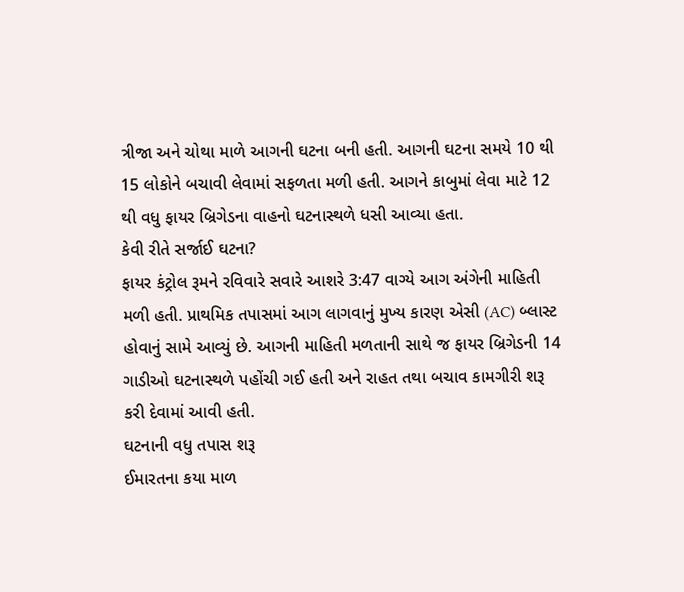ત્રીજા અને ચોથા માળે આગની ઘટના બની હતી. આગની ઘટના સમયે 10 થી 15 લોકોને બચાવી લેવામાં સફળતા મળી હતી. આગને કાબુમાં લેવા માટે 12 થી વધુ ફાયર બ્રિગેડના વાહનો ઘટનાસ્થળે ધસી આવ્યા હતા.
કેવી રીતે સર્જાઈ ઘટના?
ફાયર કંટ્રોલ રૂમને રવિવારે સવારે આશરે 3:47 વાગ્યે આગ અંગેની માહિતી મળી હતી. પ્રાથમિક તપાસમાં આગ લાગવાનું મુખ્ય કારણ એસી (AC) બ્લાસ્ટ હોવાનું સામે આવ્યું છે. આગની માહિતી મળતાની સાથે જ ફાયર બ્રિગેડની 14 ગાડીઓ ઘટનાસ્થળે પહોંચી ગઈ હતી અને રાહત તથા બચાવ કામગીરી શરૂ કરી દેવામાં આવી હતી.
ઘટનાની વધુ તપાસ શરૂ
ઈમારતના કયા માળ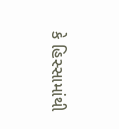કે હિસ્સામાંથી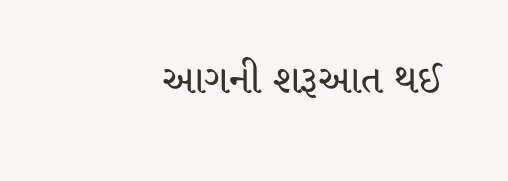આગની શરૂઆત થઈ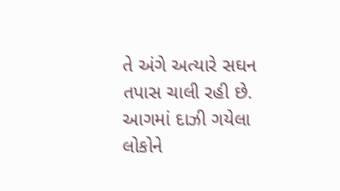તે અંગે અત્યારે સઘન તપાસ ચાલી રહી છે. આગમાં દાઝી ગયેલા લોકોને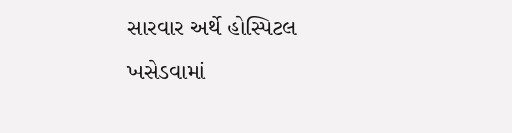સારવાર અર્થે હોસ્પિટલ ખસેડવામાં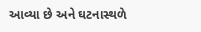આવ્યા છે અને ઘટનાસ્થળે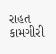રાહત કામગીરી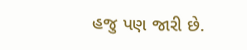હજુ પણ જારી છે.